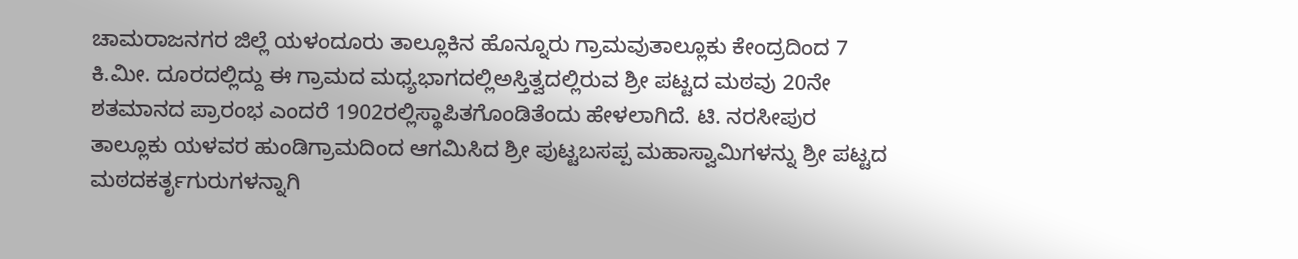ಚಾಮರಾಜನಗರ ಜಿಲ್ಲೆ ಯಳಂದೂರು ತಾಲ್ಲೂಕಿನ ಹೊನ್ನೂರು ಗ್ರಾಮವುತಾಲ್ಲೂಕು ಕೇಂದ್ರದಿಂದ 7 ಕಿ.ಮೀ. ದೂರದಲ್ಲಿದ್ದು ಈ ಗ್ರಾಮದ ಮಧ್ಯಭಾಗದಲ್ಲಿಅಸ್ತಿತ್ವದಲ್ಲಿರುವ ಶ್ರೀ ಪಟ್ಟದ ಮಠವು 20ನೇ ಶತಮಾನದ ಪ್ರಾರಂಭ ಎಂದರೆ 1902ರಲ್ಲಿಸ್ಥಾಪಿತಗೊಂಡಿತೆಂದು ಹೇಳಲಾಗಿದೆ. ಟಿ. ನರಸೀಪುರ ತಾಲ್ಲೂಕು ಯಳವರ ಹುಂಡಿಗ್ರಾಮದಿಂದ ಆಗಮಿಸಿದ ಶ್ರೀ ಪುಟ್ಟಬಸಪ್ಪ ಮಹಾಸ್ವಾಮಿಗಳನ್ನು ಶ್ರೀ ಪಟ್ಟದ ಮಠದಕರ್ತೃಗುರುಗಳನ್ನಾಗಿ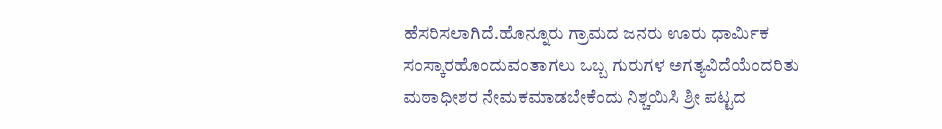ಹೆಸರಿಸಲಾಗಿದೆ.ಹೊನ್ನೂರು ಗ್ರಾಮದ ಜನರು ಊರು ಧಾರ್ಮಿಕ ಸಂಸ್ಕಾರಹೊಂದುವಂತಾಗಲು ಒಬ್ಬ ಗುರುಗಳ ಅಗತ್ಯವಿದೆಯೆಂದರಿತು ಮಠಾಧೀಶರ ನೇಮಕಮಾಡಬೇಕೆಂದು ನಿಶ್ಚಯಿಸಿ ಶ್ರೀ ಪಟ್ಟದ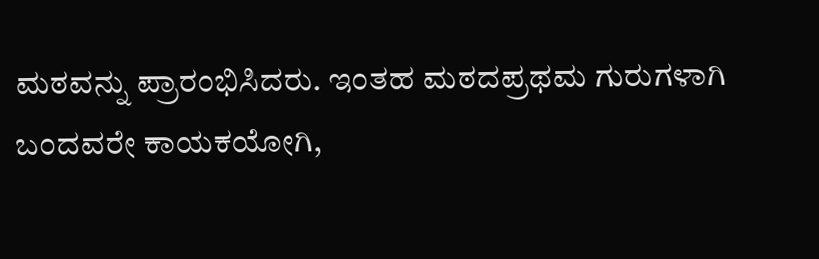ಮಠವನ್ನು ಪ್ರಾರಂಭಿಸಿದರು. ಇಂತಹ ಮಠದಪ್ರಥಮ ಗುರುಗಳಾಗಿ ಬಂದವರೇ ಕಾಯಕಯೋಗಿ,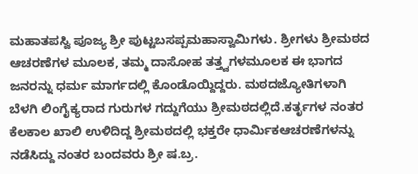ಮಹಾತಪಸ್ವಿ ಪೂಜ್ಯ ಶ್ರೀ ಪುಟ್ಟಬಸಪ್ಪಮಹಾಸ್ವಾಮಿಗಳು. ಶ್ರೀಗಳು ಶ್ರೀಮಠದ ಆಚರಣೆಗಳ ಮೂಲಕ, ತಮ್ಮ ದಾಸೋಹ ತತ್ತ್ವಗಳಮೂಲಕ ಈ ಭಾಗದ ಜನರನ್ನು ಧರ್ಮ ಮಾರ್ಗದಲ್ಲಿ ಕೊಂಡೊಯ್ದಿದ್ದರು. ಮಠದಜ್ಯೋತಿಗಳಾಗಿ ಬೆಳಗಿ ಲಿಂಗೈಕ್ಯರಾದ ಗುರುಗಳ ಗದ್ದುಗೆಯು ಶ್ರೀಮಠದಲ್ಲಿದೆ.ಕರ್ತೃಗಳ ನಂತರ ಕೆಲಕಾಲ ಖಾಲಿ ಉಳಿದಿದ್ದ ಶ್ರೀಮಠದಲ್ಲಿ ಭಕ್ತರೇ ಧಾರ್ಮಿಕಆಚರಣೆಗಳನ್ನು ನಡೆಸಿದ್ದು ನಂತರ ಬಂದವರು ಶ್ರೀ ಷ.ಬ್ರ.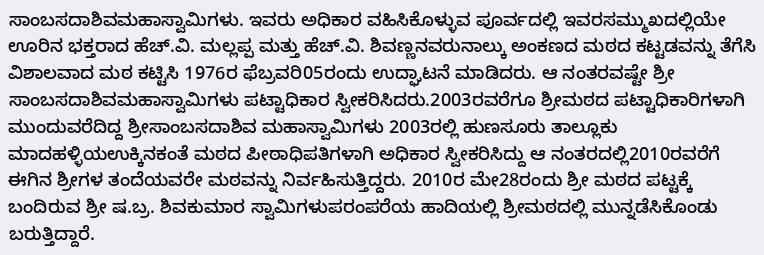ಸಾಂಬಸದಾಶಿವಮಹಾಸ್ವಾಮಿಗಳು. ಇವರು ಅಧಿಕಾರ ವಹಿಸಿಕೊಳ್ಳುವ ಪೂರ್ವದಲ್ಲಿ ಇವರಸಮ್ಮುಖದಲ್ಲಿಯೇ ಊರಿನ ಭಕ್ತರಾದ ಹೆಚ್.ವಿ. ಮಲ್ಲಪ್ಪ ಮತ್ತು ಹೆಚ್.ವಿ. ಶಿವಣ್ಣನವರುನಾಲ್ಕು ಅಂಕಣದ ಮಠದ ಕಟ್ಟಡವನ್ನು ತೆಗೆಸಿ ವಿಶಾಲವಾದ ಮಠ ಕಟ್ಟಿಸಿ 1976ರ ಫೆಬ್ರವರಿ05ರಂದು ಉದ್ಘಾಟನೆ ಮಾಡಿದರು. ಆ ನಂತರವಷ್ಟೇ ಶ್ರೀ ಸಾಂಬಸದಾಶಿವಮಹಾಸ್ವಾಮಿಗಳು ಪಟ್ಟಾಧಿಕಾರ ಸ್ವೀಕರಿಸಿದರು.2003ರವರೆಗೂ ಶ್ರೀಮಠದ ಪಟ್ಟಾಧಿಕಾರಿಗಳಾಗಿ ಮುಂದುವರೆದಿದ್ದ ಶ್ರೀಸಾಂಬಸದಾಶಿವ ಮಹಾಸ್ವಾಮಿಗಳು 2003ರಲ್ಲಿ ಹುಣಸೂರು ತಾಲ್ಲೂಕು ಮಾದಹಳ್ಳಿಯಉಕ್ಕಿನಕಂತೆ ಮಠದ ಪೀಠಾಧಿಪತಿಗಳಾಗಿ ಅಧಿಕಾರ ಸ್ವೀಕರಿಸಿದ್ದು ಆ ನಂತರದಲ್ಲಿ2010ರವರೆಗೆ ಈಗಿನ ಶ್ರೀಗಳ ತಂದೆಯವರೇ ಮಠವನ್ನು ನಿರ್ವಹಿಸುತ್ತಿದ್ದರು. 2010ರ ಮೇ28ರಂದು ಶ್ರೀ ಮಠದ ಪಟ್ಟಕ್ಕೆ ಬಂದಿರುವ ಶ್ರೀ ಷ.ಬ್ರ. ಶಿವಕುಮಾರ ಸ್ವಾಮಿಗಳುಪರಂಪರೆಯ ಹಾದಿಯಲ್ಲಿ ಶ್ರೀಮಠದಲ್ಲಿ ಮುನ್ನಡೆಸಿಕೊಂಡು ಬರುತ್ತಿದ್ದಾರೆ.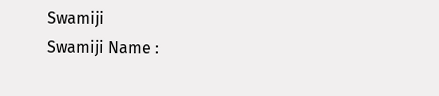Swamiji
Swamiji Name :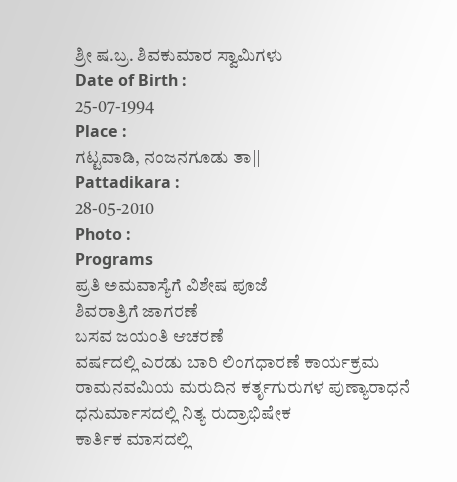ಶ್ರೀ ಷ.ಬ್ರ. ಶಿವಕುಮಾರ ಸ್ವಾಮಿಗಳು
Date of Birth :
25-07-1994
Place :
ಗಟ್ಟವಾಡಿ, ನಂಜನಗೂಡು ತಾ||
Pattadikara :
28-05-2010
Photo :
Programs
ಪ್ರತಿ ಅಮವಾಸ್ಯೆಗೆ ವಿಶೇಷ ಪೂಜೆ
ಶಿವರಾತ್ರಿಗೆ ಜಾಗರಣೆ
ಬಸವ ಜಯಂತಿ ಆಚರಣೆ
ವರ್ಷದಲ್ಲಿ ಎರಡು ಬಾರಿ ಲಿಂಗಧಾರಣೆ ಕಾರ್ಯಕ್ರಮ
ರಾಮನವಮಿಯ ಮರುದಿನ ಕರ್ತೃಗುರುಗಳ ಪುಣ್ಯಾರಾಧನೆ
ಧನುರ್ಮಾಸದಲ್ಲಿ ನಿತ್ಯ ರುದ್ರಾಭಿಷೇಕ
ಕಾರ್ತಿಕ ಮಾಸದಲ್ಲಿ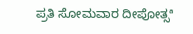ಪ್ರತಿ ಸೋಮವಾರ ದೀಪೋತ್ಸª